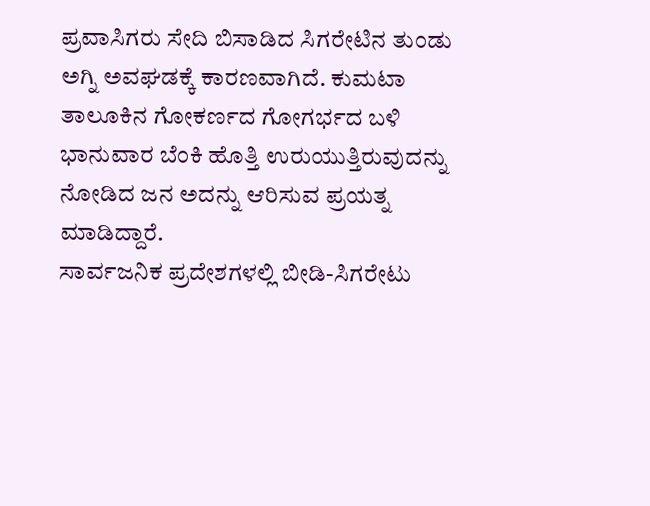ಪ್ರವಾಸಿಗರು ಸೇದಿ ಬಿಸಾಡಿದ ಸಿಗರೇಟಿನ ತುಂಡು ಅಗ್ನಿ ಅವಘಡಕ್ಕೆ ಕಾರಣವಾಗಿದೆ. ಕುಮಟಾ ತಾಲೂಕಿನ ಗೋಕರ್ಣದ ಗೋಗರ್ಭದ ಬಳಿ ಭಾನುವಾರ ಬೆಂಕಿ ಹೊತ್ತಿ ಉರುಯುತ್ತಿರುವುದನ್ನು ನೋಡಿದ ಜನ ಅದನ್ನು ಆರಿಸುವ ಪ್ರಯತ್ನ ಮಾಡಿದ್ದಾರೆ.
ಸಾರ್ವಜನಿಕ ಪ್ರದೇಶಗಳಲ್ಲಿ ಬೀಡಿ-ಸಿಗರೇಟು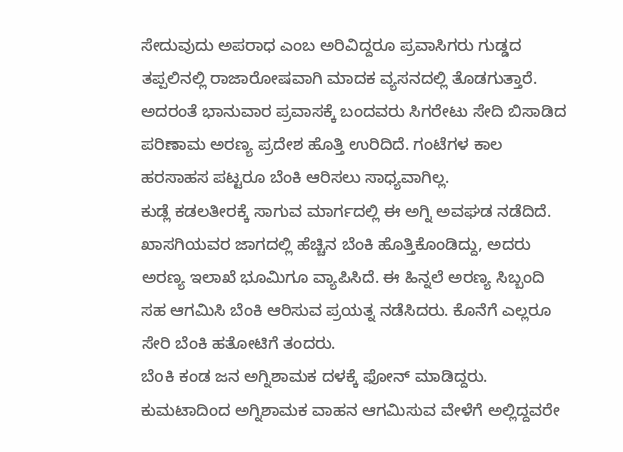ಸೇದುವುದು ಅಪರಾಧ ಎಂಬ ಅರಿವಿದ್ದರೂ ಪ್ರವಾಸಿಗರು ಗುಡ್ಡದ ತಪ್ಪಲಿನಲ್ಲಿ ರಾಜಾರೋಷವಾಗಿ ಮಾದಕ ವ್ಯಸನದಲ್ಲಿ ತೊಡಗುತ್ತಾರೆ. ಅದರಂತೆ ಭಾನುವಾರ ಪ್ರವಾಸಕ್ಕೆ ಬಂದವರು ಸಿಗರೇಟು ಸೇದಿ ಬಿಸಾಡಿದ ಪರಿಣಾಮ ಅರಣ್ಯ ಪ್ರದೇಶ ಹೊತ್ತಿ ಉರಿದಿದೆ. ಗಂಟೆಗಳ ಕಾಲ ಹರಸಾಹಸ ಪಟ್ಟರೂ ಬೆಂಕಿ ಆರಿಸಲು ಸಾಧ್ಯವಾಗಿಲ್ಲ.
ಕುಡ್ಲೆ ಕಡಲತೀರಕ್ಕೆ ಸಾಗುವ ಮಾರ್ಗದಲ್ಲಿ ಈ ಅಗ್ನಿ ಅವಘಡ ನಡೆದಿದೆ. ಖಾಸಗಿಯವರ ಜಾಗದಲ್ಲಿ ಹೆಚ್ಚಿನ ಬೆಂಕಿ ಹೊತ್ತಿಕೊಂಡಿದ್ದು, ಅದರು ಅರಣ್ಯ ಇಲಾಖೆ ಭೂಮಿಗೂ ವ್ಯಾಪಿಸಿದೆ. ಈ ಹಿನ್ನಲೆ ಅರಣ್ಯ ಸಿಬ್ಬಂದಿ ಸಹ ಆಗಮಿಸಿ ಬೆಂಕಿ ಆರಿಸುವ ಪ್ರಯತ್ನ ನಡೆಸಿದರು. ಕೊನೆಗೆ ಎಲ್ಲರೂ ಸೇರಿ ಬೆಂಕಿ ಹತೋಟಿಗೆ ತಂದರು.
ಬೆoಕಿ ಕಂಡ ಜನ ಅಗ್ನಿಶಾಮಕ ದಳಕ್ಕೆ ಫೋನ್ ಮಾಡಿದ್ದರು. ಕುಮಟಾದಿಂದ ಅಗ್ನಿಶಾಮಕ ವಾಹನ ಆಗಮಿಸುವ ವೇಳೆಗೆ ಅಲ್ಲಿದ್ದವರೇ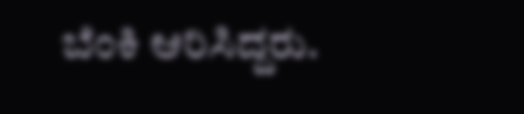ಬೆಂಕಿ ಆರಿಸಿದ್ದರು.